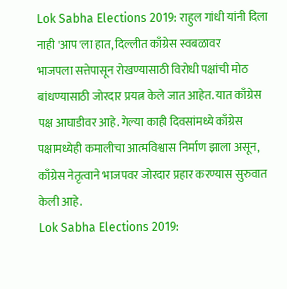Lok Sabha Elections 2019: राहुल गांधी यांनी दिला नाही 'आप'ला हात, दिल्लीत काँग्रेस स्वबळावर
भाजपला सत्तेपासून रोखण्यासाठी विरोधी पक्षांची मोठ बांधण्यासाठी जोरदार प्रयत्न केले जात आहेत. यात काँग्रेस पक्ष आघाडीवर आहे. गेल्या काही दिवसांमध्ये काँग्रेस पक्षामध्येही कमालीचा आत्मविश्वास निर्माण झाला असून, काँग्रेस नेतृत्वाने भाजपवर जोरदार प्रहार करण्यास सुरुवात केली आहे.
Lok Sabha Elections 2019: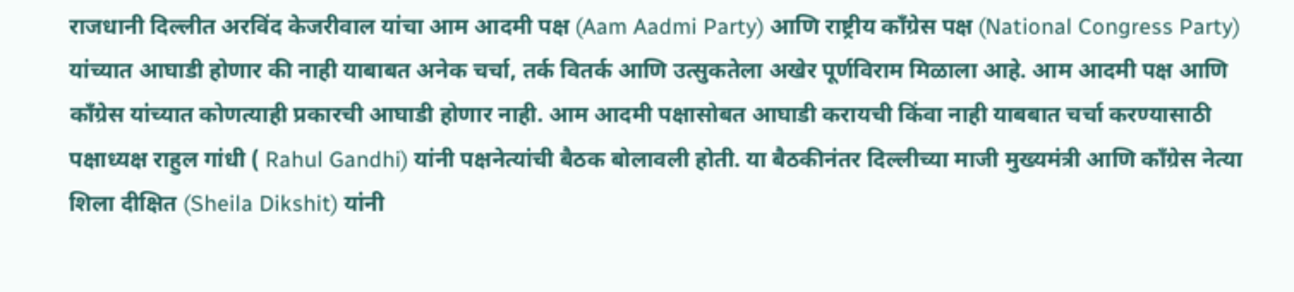राजधानी दिल्लीत अरविंद केजरीवाल यांचा आम आदमी पक्ष (Aam Aadmi Party) आणि राष्ट्रीय काँग्रेस पक्ष (National Congress Party) यांच्यात आघाडी होणार की नाही याबाबत अनेक चर्चा, तर्क वितर्क आणि उत्सुकतेला अखेर पूर्णविराम मिळाला आहे. आम आदमी पक्ष आणि काँग्रेस यांच्यात कोणत्याही प्रकारची आघाडी होणार नाही. आम आदमी पक्षासोबत आघाडी करायची किंवा नाही याबबात चर्चा करण्यासाठी पक्षाध्यक्ष राहुल गांधी ( Rahul Gandhi) यांनी पक्षनेत्यांची बैठक बोलावली होती. या बैठकीनंतर दिल्लीच्या माजी मुख्यमंत्री आणि काँग्रेस नेत्या शिला दीक्षित (Sheila Dikshit) यांनी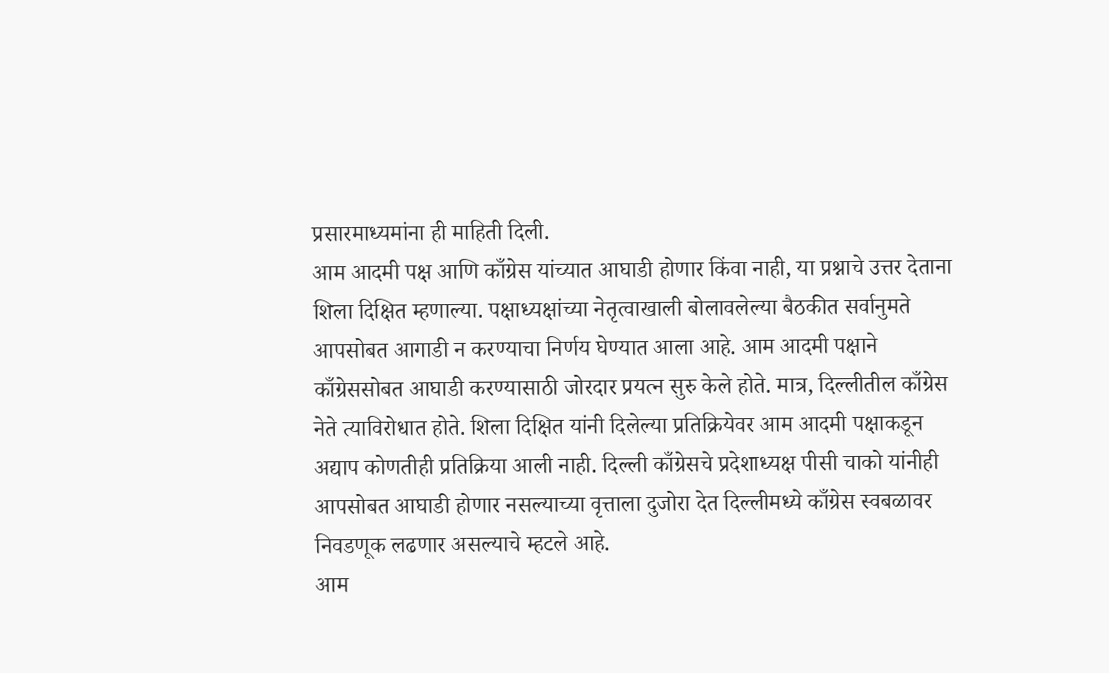प्रसारमाध्यमांना ही माहिती दिली.
आम आदमी पक्ष आणि काँग्रेस यांच्यात आघाडी होणार किंवा नाही, या प्रश्नाचे उत्तर देताना शिला दिक्षित म्हणाल्या. पक्षाध्यक्षांच्या नेतृत्वाखाली बोलावलेल्या बैठकीत सर्वानुमते आपसोबत आगाडी न करण्याचा निर्णय घेण्यात आला आहे. आम आदमी पक्षाने काँग्रेससोबत आघाडी करण्यासाठी जोरदार प्रयत्न सुरु केले होते. मात्र, दिल्लीतील काँग्रेस नेते त्याविरोधात होते. शिला दिक्षित यांनी दिलेल्या प्रतिक्रियेवर आम आदमी पक्षाकडून अद्याप कोणतीही प्रतिक्रिया आली नाही. दिल्ली काँग्रेसचे प्रदेशाध्यक्ष पीसी चाको यांनीही आपसोबत आघाडी होणार नसल्याच्या वृत्ताला दुजोरा देत दिल्लीमध्ये काँग्रेस स्वबळावर निवडणूक लढणार असल्याचे म्हटले आहे.
आम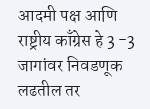आदमी पक्ष आणि राष्ट्रीय काँग्रेस हे 3 -3 जागांवर निवडणूक लढतील तर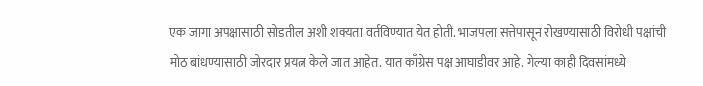एक जागा अपक्षासाठी सोडतील अशी शक्यता वर्तविण्यात येत होती. भाजपला सत्तेपासून रोखण्यासाठी विरोधी पक्षांची मोठ बांधण्यासाठी जोरदार प्रयत्न केले जात आहेत. यात काँग्रेस पक्ष आघाडीवर आहे. गेल्या काही दिवसांमध्ये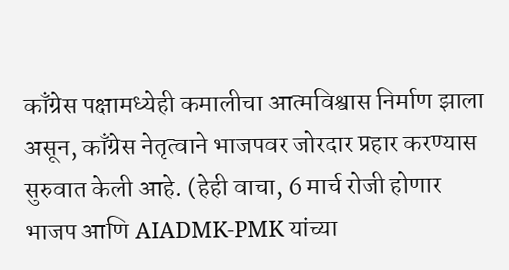काँग्रेस पक्षामध्येही कमालीचा आत्मविश्वास निर्माण झाला असून, काँग्रेस नेतृत्वाने भाजपवर जोरदार प्रहार करण्यास सुरुवात केली आहे. (हेही वाचा, 6 मार्च रोजी होणार भाजप आणि AIADMK-PMK यांच्या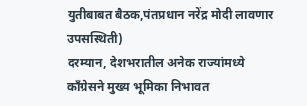युतीबाबत बैठक,पंतप्रधान नरेंद्र मोदी लावणार उपसस्थिती)
दरम्यान, देशभरातील अनेक राज्यांमध्ये काँग्रेसने मुख्य भूमिका निभावत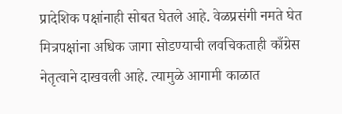प्रादेशिक पक्षांनाही सोबत घेतले आहे. वेळप्रसंगी नमते घेत मित्रपक्षांना अधिक जागा सोडण्याची लवचिकताही काँग्रेस नेतृत्वाने दाखवली आहे. त्यामुळे आगामी काळात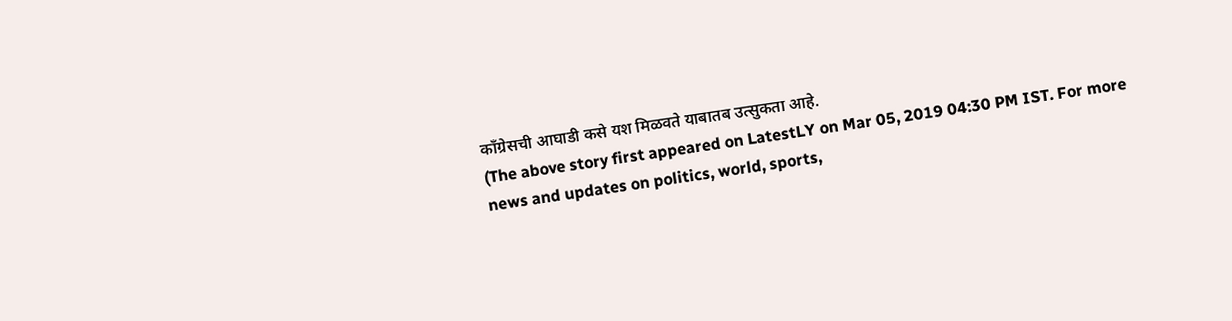काँग्रेसची आघाडी कसे यश मिळवते याबातब उत्सुकता आहे.
(The above story first appeared on LatestLY on Mar 05, 2019 04:30 PM IST. For more news and updates on politics, world, sports,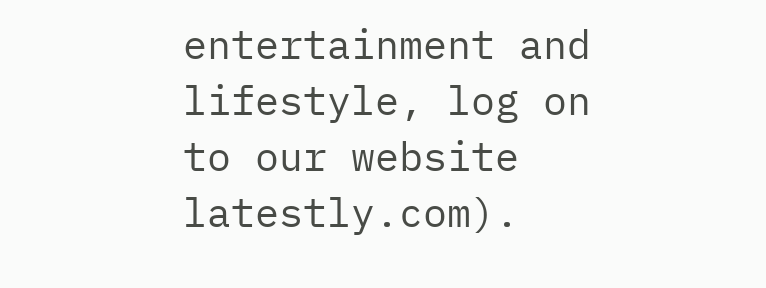entertainment and lifestyle, log on to our website latestly.com).